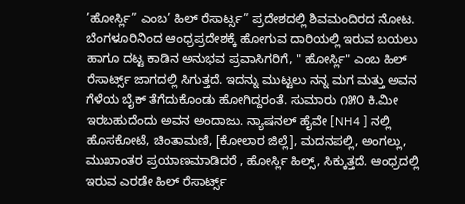’ಹೋರ್ಸ್ಲಿ” ಎಂಬ’ ಹಿಲ್ ರೆಸಾರ್ಟ್ಸ” ಪ್ರದೇಶದಲ್ಲಿ ಶಿವಮಂದಿರದ ನೋಟ.
ಬೆಂಗಳೂರಿನಿಂದ ಆಂಧ್ರಪ್ರದೇಶಕ್ಕೆ ಹೋಗುವ ದಾರಿಯಲ್ಲಿ ಇರುವ ಬಯಲು ಹಾಗೂ ದಟ್ಟ ಕಾಡಿನ ಅನುಭವ ಪ್ರವಾಸಿಗರಿಗೆ, " ಹೋರ್ಸ್ಲಿ" ಎಂಬ ಹಿಲ್ ರೆಸಾರ್ಟ್ಸ್ ಜಾಗದಲ್ಲಿ ಸಿಗುತ್ತದೆ. ಇದನ್ನು ಮುಟ್ಟಲು ನನ್ನ ಮಗ ಮತ್ತು ಅವನ ಗೆಳೆಯ ಬೈಕ್ ತೆಗೆದುಕೊಂಡು ಹೋಗಿದ್ದರಂತೆ. ಸುಮಾರು ೧೫೦ ಕಿ.ಮೀ ಇರಬಹುದೆಂದು ಅವನ ಅಂದಾಜು. ನ್ಯಾಷನಲ್ ಹೈವೇ [NH4 ] ನಲ್ಲಿ ಹೊಸಕೋಟೆ, ಚಿಂತಾಮಣಿ, [ಕೋಲಾರ ಜಿಲ್ಲೆ], ಮದನಪಲ್ಲಿ, ಅಂಗಲ್ಲು, ಮುಖಾಂತರ ಪ್ರಯಾಣಮಾಡಿದರೆ , ಹೋರ್ಸ್ಲಿ ಹಿಲ್ಸ್, ಸಿಕ್ಕುತ್ತದೆ. ಆಂಧ್ರದಲ್ಲಿ ಇರುವ ಎರಡೇ ಹಿಲ್ ರೆಸಾರ್ಟ್ಸ್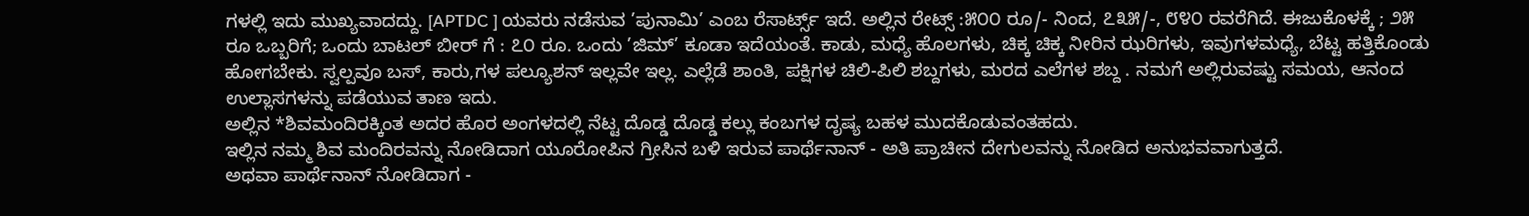ಗಳಲ್ಲಿ ಇದು ಮುಖ್ಯವಾದದ್ದು. [APTDC ] ಯವರು ನಡೆಸುವ ’ಪುನಾಮಿ’ ಎಂಬ ರೆಸಾರ್ಟ್ಸ್ ಇದೆ. ಅಲ್ಲಿನ ರೇಟ್ಸ್ :೫೦೦ ರೂ/- ನಿಂದ, ೭೩೫/-, ೮೪೦ ರವರೆಗಿದೆ. ಈಜುಕೊಳಕ್ಕೆ ; ೨೫ ರೂ ಒಬ್ಬರಿಗೆ; ಒಂದು ಬಾಟಲ್ ಬೀರ್ ಗೆ : ೭೦ ರೂ. ಒಂದು ’ಜಿಮ್’ ಕೂಡಾ ಇದೆಯಂತೆ. ಕಾಡು, ಮಧ್ಯೆ ಹೊಲಗಳು, ಚಿಕ್ಕ ಚಿಕ್ಕ ನೀರಿನ ಝರಿಗಳು, ಇವುಗಳಮಧ್ಯೆ, ಬೆಟ್ಟ ಹತ್ತಿಕೊಂಡು ಹೋಗಬೇಕು. ಸ್ವಲ್ಪವೂ ಬಸ್, ಕಾರು,ಗಳ ಪಲ್ಯೂಶನ್ ಇಲ್ಲವೇ ಇಲ್ಲ. ಎಲ್ಲೆಡೆ ಶಾಂತಿ, ಪಕ್ಷಿಗಳ ಚಿಲಿ-ಪಿಲಿ ಶಬ್ದಗಳು, ಮರದ ಎಲೆಗಳ ಶಬ್ದ . ನಮಗೆ ಅಲ್ಲಿರುವಷ್ಟು ಸಮಯ, ಆನಂದ ಉಲ್ಲಾಸಗಳನ್ನು ಪಡೆಯುವ ತಾಣ ಇದು.
ಅಲ್ಲಿನ *ಶಿವಮಂದಿರಕ್ಕಿಂತ ಅದರ ಹೊರ ಅಂಗಳದಲ್ಲಿ ನೆಟ್ಟ ದೊಡ್ಡ ದೊಡ್ಡ ಕಲ್ಲು ಕಂಬಗಳ ದೃಷ್ಯ ಬಹಳ ಮುದಕೊಡುವಂತಹದು.
ಇಲ್ಲಿನ ನಮ್ಮ ಶಿವ ಮಂದಿರವನ್ನು ನೋಡಿದಾಗ ಯೂರೋಪಿನ ಗ್ರೀಸಿನ ಬಳಿ ಇರುವ ಪಾರ್ಥೆನಾನ್ - ಅತಿ ಪ್ರಾಚೀನ ದೇಗುಲವನ್ನು ನೋಡಿದ ಅನುಭವವಾಗುತ್ತದೆ.
ಅಥವಾ ಪಾರ್ಥೆನಾನ್ ನೋಡಿದಾಗ -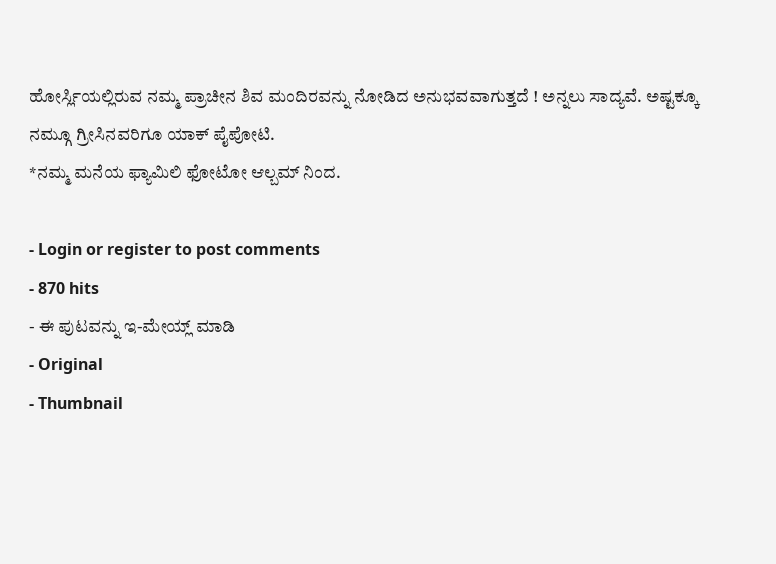ಹೋರ್ಸ್ಲಿಯಲ್ಲಿರುವ ನಮ್ಮ ಪ್ರಾಚೀನ ಶಿವ ಮಂದಿರವನ್ನು ನೋಡಿದ ಅನುಭವವಾಗುತ್ತದೆ ! ಅನ್ನಲು ಸಾದ್ಯವೆ. ಅಷ್ಟಕ್ಕೂ ನಮ್ಗೂ ಗ್ರೀಸಿನವರಿಗೂ ಯಾಕ್ ಪೈಪೋಟಿ.
*ನಮ್ಮ ಮನೆಯ ಫ್ಯಾಮಿಲಿ ಫೋಟೋ ಆಲ್ಬಮ್ ನಿಂದ.

- Login or register to post comments
- 870 hits
- ಈ ಪುಟವನ್ನು ಇ-ಮೇಯ್ಲ್ ಮಾಡಿ
- Original
- Thumbnail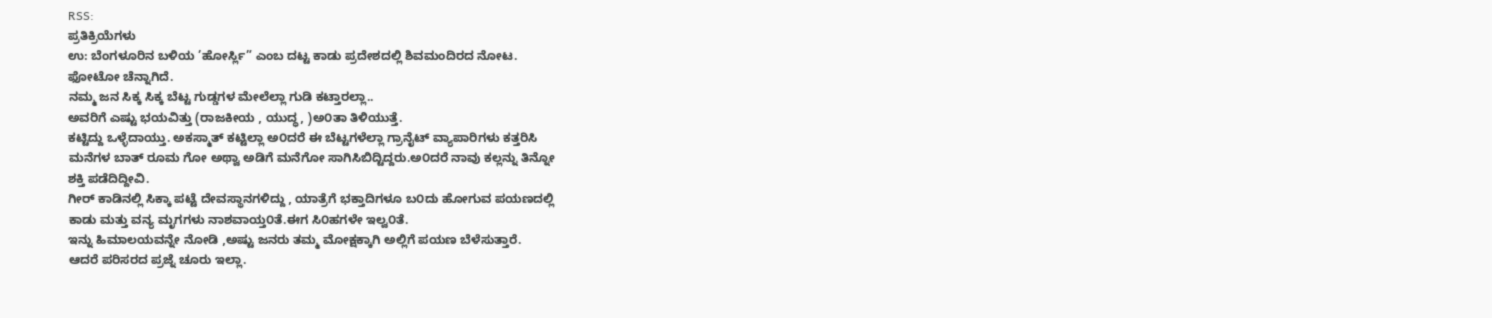RSS:
ಪ್ರತಿಕ್ರಿಯೆಗಳು
ಉ: ಬೆಂಗಳೂರಿನ ಬಳಿಯ ’ಹೋರ್ಸ್ಲಿ” ಎಂಬ ದಟ್ಟ ಕಾಡು ಪ್ರದೇಶದಲ್ಲಿ ಶಿವಮಂದಿರದ ನೋಟ.
ಫೋಟೋ ಚೆನ್ನಾಗಿದೆ.
ನಮ್ಮ ಜನ ಸಿಕ್ಕ ಸಿಕ್ಕ ಬೆಟ್ಟ ಗುಡ್ಡಗಳ ಮೇಲೆಲ್ಲಾ ಗುಡಿ ಕಟ್ತಾರಲ್ಲಾ..
ಅವರಿಗೆ ಎಷ್ಟು ಭಯವಿತ್ತು (ರಾಜಕೀಯ , ಯುದ್ಧ, )ಅ೦ತಾ ತಿಳಿಯುತ್ತೆ.
ಕಟ್ಟಿದ್ದು ಒಳ್ಳೆದಾಯ್ತು. ಅಕಸ್ಮಾತ್ ಕಟ್ಟಿಲ್ಲಾ ಅ೦ದರೆ ಈ ಬೆಟ್ಟಗಳೆಲ್ಲಾ ಗ್ರಾನೈಟ್ ವ್ಯಾಪಾರಿಗಳು ಕತ್ತರಿಸಿ
ಮನೆಗಳ ಬಾತ್ ರೂಮ ಗೋ ಅಥ್ವಾ ಅಡಿಗೆ ಮನೆಗೋ ಸಾಗಿಸಿಬಿದ್ಟಿದ್ದರು.ಅ೦ದರೆ ನಾವು ಕಲ್ಲನ್ನು ತಿನ್ನೋ
ಶಕ್ತಿ ಪಡೆದಿದ್ದೀವಿ.
ಗೀರ್ ಕಾಡಿನಲ್ಲಿ ಸಿಕ್ಕಾ ಪಟ್ಟೆ ದೇವಸ್ಥಾನಗಳಿದ್ದು , ಯಾತ್ರೆಗೆ ಭಕ್ತಾದಿಗಳೂ ಬ೦ದು ಹೋಗುವ ಪಯಣದಲ್ಲಿ
ಕಾಡು ಮತ್ತು ವನ್ಯ ಮೃಗಗಳು ನಾಶವಾಯ್ತ೦ತೆ.ಈಗ ಸಿ೦ಹಗಳೇ ಇಲ್ವ೦ತೆ.
ಇನ್ನು ಹಿಮಾಲಯವನ್ನೇ ನೋಡಿ ,ಅಷ್ಟು ಜನರು ತಮ್ಮ ಮೋಕ್ಷಕ್ಕಾಗಿ ಅಲ್ಲಿಗೆ ಪಯಣ ಬೆಳೆಸುತ್ತಾರೆ.
ಆದರೆ ಪರಿಸರದ ಪ್ರಜ್ನೆ ಚೂರು ಇಲ್ಲಾ.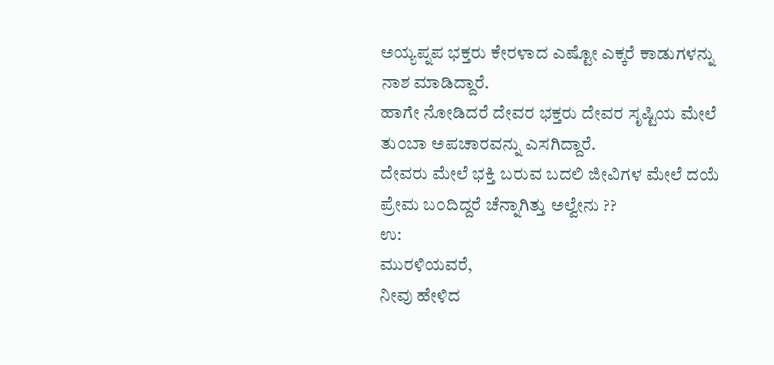ಅಯ್ಯಪ್ನಪ ಭಕ್ತರು ಕೇರಳಾದ ಎಷ್ಟೋ ಎಕ್ಕರೆ ಕಾಡುಗಳನ್ನು
ನಾಶ ಮಾಡಿದ್ದಾರೆ.
ಹಾಗೇ ನೋಡಿದರೆ ದೇವರ ಭಕ್ತರು ದೇವರ ಸೃಷ್ಟಿಯ ಮೇಲೆ ತು೦ಬಾ ಅಪಚಾರವನ್ನು ಎಸಗಿದ್ದಾರೆ.
ದೇವರು ಮೇಲೆ ಭಕ್ತಿ ಬರುವ ಬದಲಿ ಜೀವಿಗಳ ಮೇಲೆ ದಯೆ ಪ್ರೇಮ ಬ೦ದಿದ್ದರೆ ಚೆನ್ನಾಗಿತ್ತು ಅಲ್ವೇನು ??
ಉ:
ಮುರಳಿಯವರೆ,
ನೀವು ಹೇಳಿದ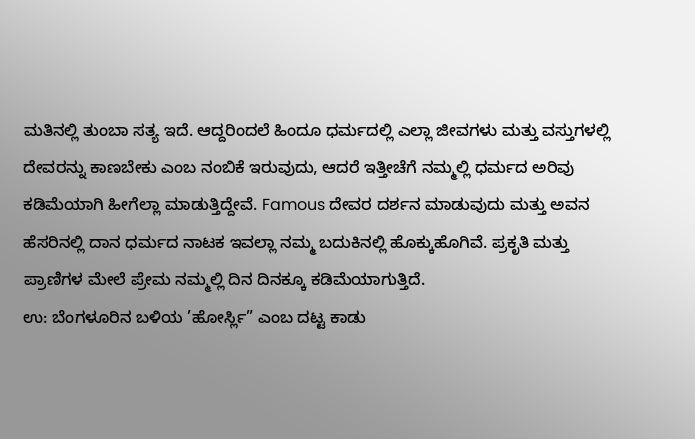ಮತಿನಲ್ಲಿ ತುಂಬಾ ಸತ್ಯ ಇದೆ. ಆದ್ದರಿಂದಲೆ ಹಿಂದೂ ಧರ್ಮದಲ್ಲಿ ಎಲ್ಲಾ ಜೀವಗಳು ಮತ್ತು ವಸ್ತುಗಳಲ್ಲಿ ದೇವರನ್ನು ಕಾಣಬೇಕು ಎಂಬ ನಂಬಿಕೆ ಇರುವುದು, ಆದರೆ ಇತ್ತೀಚೆಗೆ ನಮ್ಮಲ್ಲಿ ಧರ್ಮದ ಅರಿವು ಕಡಿಮೆಯಾಗಿ ಹೀಗೆಲ್ಲಾ ಮಾಡುತ್ತಿದ್ದೇವೆ. Famous ದೇವರ ದರ್ಶನ ಮಾಡುವುದು ಮತ್ತು ಅವನ ಹೆಸರಿನಲ್ಲಿ ದಾನ ಧರ್ಮದ ನಾಟಕ ಇವಲ್ಲಾ ನಮ್ಮ ಬದುಕಿನಲ್ಲಿ ಹೊಕ್ಕುಹೊಗಿವೆ. ಪ್ರಕೃತಿ ಮತ್ತು ಪ್ರಾಣಿಗಳ ಮೇಲೆ ಪ್ರೇಮ ನಮ್ಮಲ್ಲಿ ದಿನ ದಿನಕ್ಕೂ ಕಡಿಮೆಯಾಗುತ್ತಿದೆ.
ಉ: ಬೆಂಗಳೂರಿನ ಬಳಿಯ ’ಹೋರ್ಸ್ಲಿ” ಎಂಬ ದಟ್ಟ ಕಾಡು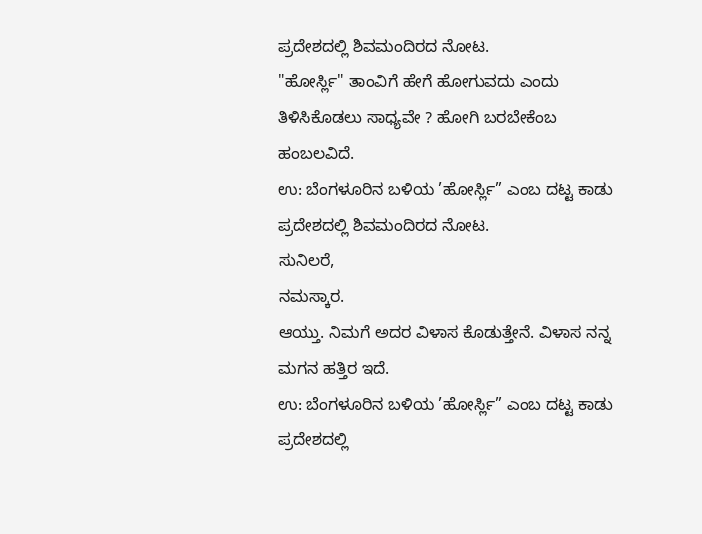ಪ್ರದೇಶದಲ್ಲಿ ಶಿವಮಂದಿರದ ನೋಟ.
"ಹೋರ್ಸ್ಲಿ" ತಾಂವಿಗೆ ಹೇಗೆ ಹೋಗುವದು ಎಂದು ತಿಳಿಸಿಕೊಡಲು ಸಾಧ್ಯವೇ ? ಹೋಗಿ ಬರಬೇಕೆಂಬ ಹಂಬಲವಿದೆ.
ಉ: ಬೆಂಗಳೂರಿನ ಬಳಿಯ ’ಹೋರ್ಸ್ಲಿ” ಎಂಬ ದಟ್ಟ ಕಾಡು ಪ್ರದೇಶದಲ್ಲಿ ಶಿವಮಂದಿರದ ನೋಟ.
ಸುನಿಲರೆ,
ನಮಸ್ಕಾರ.
ಆಯ್ತು. ನಿಮಗೆ ಅದರ ವಿಳಾಸ ಕೊಡುತ್ತೇನೆ. ವಿಳಾಸ ನನ್ನ ಮಗನ ಹತ್ತಿರ ಇದೆ.
ಉ: ಬೆಂಗಳೂರಿನ ಬಳಿಯ ’ಹೋರ್ಸ್ಲಿ” ಎಂಬ ದಟ್ಟ ಕಾಡು ಪ್ರದೇಶದಲ್ಲಿ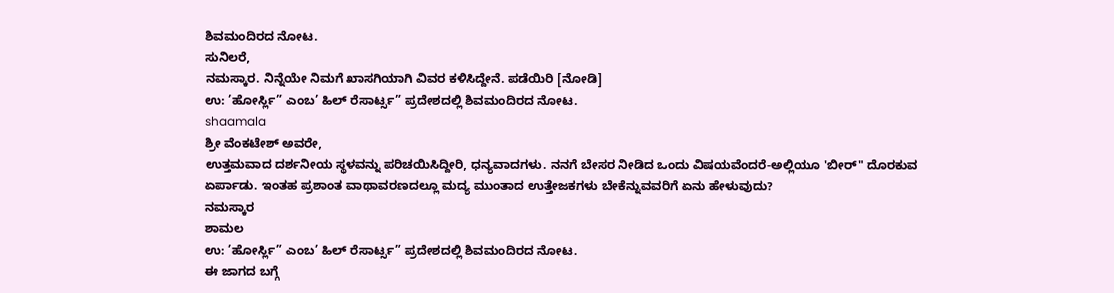ಶಿವಮಂದಿರದ ನೋಟ.
ಸುನಿಲರೆ,
ನಮಸ್ಕಾರ. ನಿನ್ನೆಯೇ ನಿಮಗೆ ಖಾಸಗಿಯಾಗಿ ವಿವರ ಕಳಿಸಿದ್ದೇನೆ. ಪಡೆಯಿರಿ [ನೋಡಿ]
ಉ: ’ಹೋರ್ಸ್ಲಿ” ಎಂಬ’ ಹಿಲ್ ರೆಸಾರ್ಟ್ಸ” ಪ್ರದೇಶದಲ್ಲಿ ಶಿವಮಂದಿರದ ನೋಟ.
shaamala
ಶ್ರೀ ವೆಂಕಟೇಶ್ ಅವರೇ,
ಉತ್ತಮವಾದ ದರ್ಶನೀಯ ಸ್ಥಳವನ್ನು ಪರಿಚಯಿಸಿದ್ದೀರಿ, ಧನ್ಯವಾದಗಳು. ನನಗೆ ಬೇಸರ ನೀಡಿದ ಒಂದು ವಿಷಯವೆಂದರೆ-ಅಲ್ಲಿಯೂ 'ಬೀರ್" ದೊರಕುವ ಏರ್ಪಾಡು. ಇಂತಹ ಪ್ರಶಾಂತ ವಾಥಾವರಣದಲ್ಲೂ ಮದ್ಯ ಮುಂತಾದ ಉತ್ತೇಜಕಗಳು ಬೇಕೆನ್ನುವವರಿಗೆ ಏನು ಹೇಳುವುದು?
ನಮಸ್ಕಾರ
ಶಾಮಲ
ಉ: ’ಹೋರ್ಸ್ಲಿ” ಎಂಬ’ ಹಿಲ್ ರೆಸಾರ್ಟ್ಸ” ಪ್ರದೇಶದಲ್ಲಿ ಶಿವಮಂದಿರದ ನೋಟ.
ಈ ಜಾಗದ ಬಗ್ಗೆ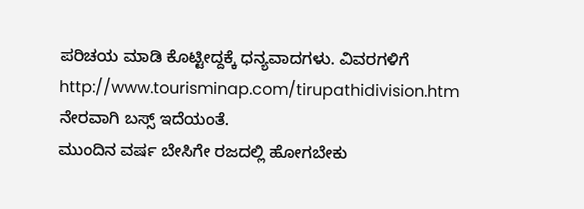ಪರಿಚಯ ಮಾಡಿ ಕೊಟ್ಟೀದ್ದಕ್ಕೆ ಧನ್ಯವಾದಗಳು. ವಿವರಗಳಿಗೆ http://www.tourisminap.com/tirupathidivision.htm
ನೇರವಾಗಿ ಬಸ್ಸ್ ಇದೆಯಂತೆ.
ಮುಂದಿನ ವರ್ಷ ಬೇಸಿಗೇ ರಜದಲ್ಲಿ ಹೋಗಬೇಕು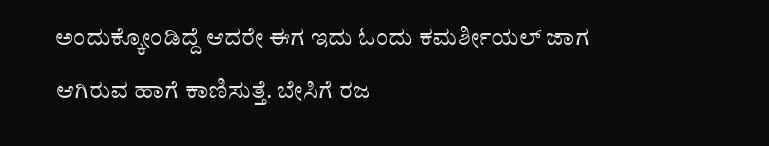ಅಂದುಕ್ಕೋಂಡಿದ್ದೆ ಆದರೇ ಈಗ ಇದು ಓಂದು ಕಮರ್ಶೀಯಲ್ ಜಾಗ ಆಗಿರುವ ಹಾಗೆ ಕಾಣಿಸುತ್ತೆ. ಬೇಸಿಗೆ ರಜ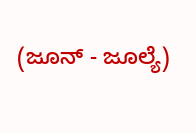(ಜೂನ್ - ಜೂಲ್ಯೆ)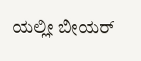ಯಲ್ಲೀ ಬೀಯರ್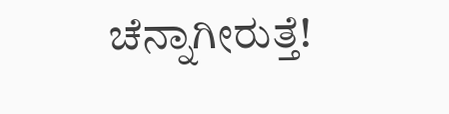ಚೆನ್ನಾಗೀರುತ್ತೆ!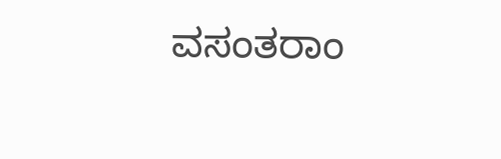ವಸಂತರಾಂ